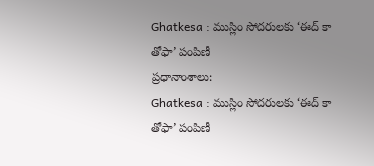Ghatkesa : ముస్లిం సోదరులకు ‘ఈద్ కా తోఫా’ పంపిణీ
ప్రధానాంశాలు:
Ghatkesa : ముస్లిం సోదరులకు ‘ఈద్ కా తోఫా’ పంపిణీ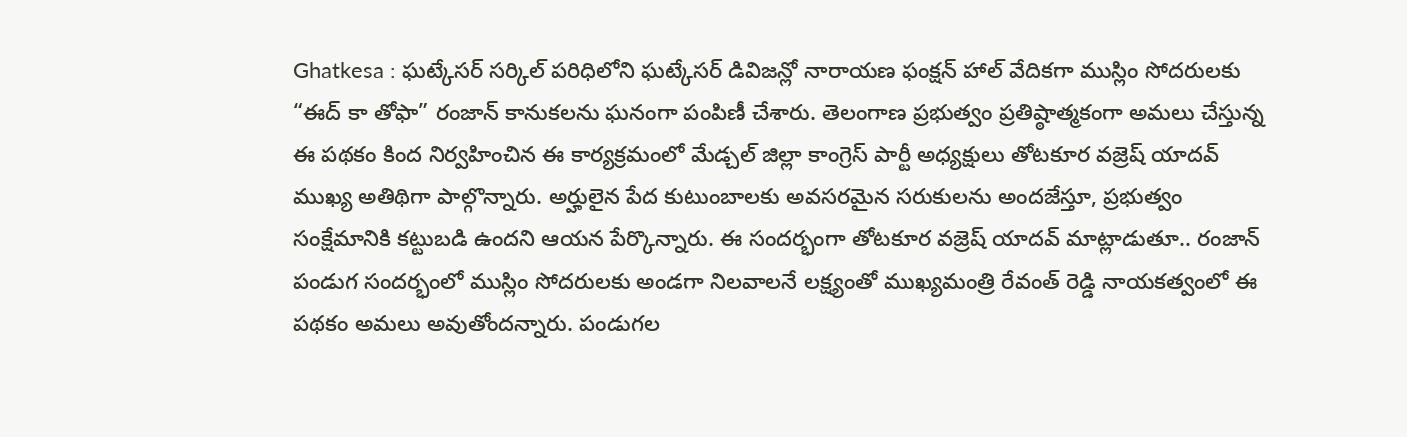Ghatkesa : ఘట్కేసర్ సర్కిల్ పరిధిలోని ఘట్కేసర్ డివిజన్లో నారాయణ ఫంక్షన్ హాల్ వేదికగా ముస్లిం సోదరులకు “ఈద్ కా తోఫా” రంజాన్ కానుకలను ఘనంగా పంపిణీ చేశారు. తెలంగాణ ప్రభుత్వం ప్రతిష్ఠాత్మకంగా అమలు చేస్తున్న ఈ పథకం కింద నిర్వహించిన ఈ కార్యక్రమంలో మేడ్చల్ జిల్లా కాంగ్రెస్ పార్టీ అధ్యక్షులు తోటకూర వజ్రెష్ యాదవ్ ముఖ్య అతిథిగా పాల్గొన్నారు. అర్హులైన పేద కుటుంబాలకు అవసరమైన సరుకులను అందజేస్తూ, ప్రభుత్వం సంక్షేమానికి కట్టుబడి ఉందని ఆయన పేర్కొన్నారు. ఈ సందర్భంగా తోటకూర వజ్రెష్ యాదవ్ మాట్లాడుతూ.. రంజాన్ పండుగ సందర్భంలో ముస్లిం సోదరులకు అండగా నిలవాలనే లక్ష్యంతో ముఖ్యమంత్రి రేవంత్ రెడ్డి నాయకత్వంలో ఈ పథకం అమలు అవుతోందన్నారు. పండుగల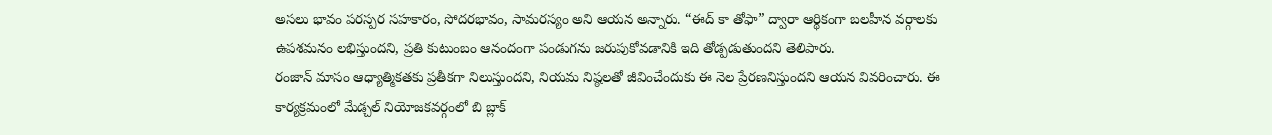అసలు భావం పరస్పర సహకారం, సోదరభావం, సామరస్యం అని ఆయన అన్నారు. “ఈద్ కా తోఫా” ద్వారా ఆర్థికంగా బలహీన వర్గాలకు ఉపశమనం లభిస్తుందని, ప్రతి కుటుంబం ఆనందంగా పండుగను జరుపుకోవడానికి ఇది తోడ్పడుతుందని తెలిపారు.
రంజాన్ మాసం ఆధ్యాత్మికతకు ప్రతీకగా నిలుస్తుందని, నియమ నిష్ఠలతో జీవించేందుకు ఈ నెల ప్రేరణనిస్తుందని ఆయన వివరించారు. ఈ కార్యక్రమంలో మేడ్చల్ నియోజకవర్గంలో బి బ్లాక్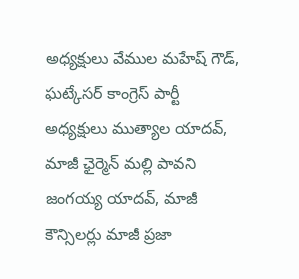అధ్యక్షులు వేముల మహేష్ గౌడ్, ఘట్కేసర్ కాంగ్రెస్ పార్టీ అధ్యక్షులు ముత్యాల యాదవ్, మాజీ ఛైర్మెన్ మల్లి పావని జంగయ్య యాదవ్, మాజీ కౌన్సిలర్లు మాజీ ప్రజా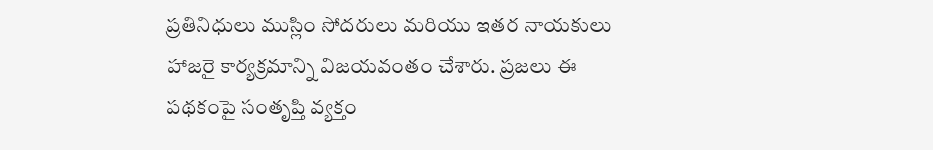ప్రతినిధులు ముస్లిం సోదరులు మరియు ఇతర నాయకులు హాజరై కార్యక్రమాన్ని విజయవంతం చేశారు. ప్రజలు ఈ పథకంపై సంతృప్తి వ్యక్తం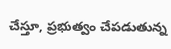చేస్తూ, ప్రభుత్వం చేపడుతున్న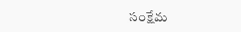సంక్షేమ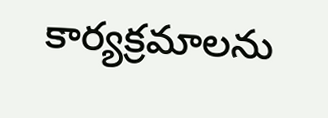కార్యక్రమాలను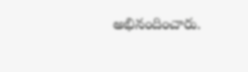అభినందించారు.